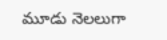మూడు నెలలుగా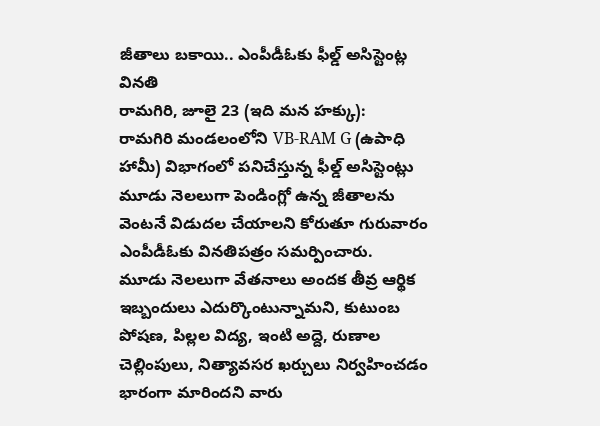జీతాలు బకాయి.. ఎంపీడీఓకు ఫీల్డ్ అసిస్టెంట్ల వినతి
రామగిరి, జూలై 23 (ఇది మన హక్కు):
రామగిరి మండలంలోని VB-RAM G (ఉపాధి హామీ) విభాగంలో పనిచేస్తున్న ఫీల్డ్ అసిస్టెంట్లు మూడు నెలలుగా పెండింగ్లో ఉన్న జీతాలను వెంటనే విడుదల చేయాలని కోరుతూ గురువారం ఎంపీడీఓకు వినతిపత్రం సమర్పించారు.
మూడు నెలలుగా వేతనాలు అందక తీవ్ర ఆర్థిక ఇబ్బందులు ఎదుర్కొంటున్నామని, కుటుంబ పోషణ, పిల్లల విద్య, ఇంటి అద్దె, రుణాల చెల్లింపులు, నిత్యావసర ఖర్చులు నిర్వహించడం భారంగా మారిందని వారు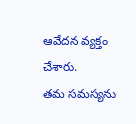ఆవేదన వ్యక్తం చేశారు.
తమ సమస్యను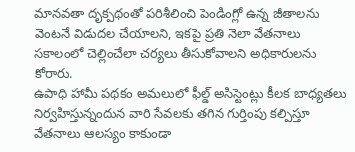మానవతా దృక్పథంతో పరిశీలించి పెండింగ్లో ఉన్న జీతాలను వెంటనే విడుదల చేయాలని, ఇకపై ప్రతి నెలా వేతనాలు సకాలంలో చెల్లించేలా చర్యలు తీసుకోవాలని అధికారులను కోరారు.
ఉపాధి హామీ పథకం అమలులో ఫీల్డ్ అసిస్టెంట్లు కీలక బాధ్యతలు నిర్వహిస్తున్నందున వారి సేవలకు తగిన గుర్తింపు కల్పిస్తూ వేతనాలు ఆలస్యం కాకుండా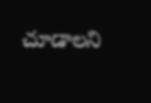చూడాలని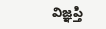విజ్ఞప్తి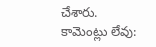చేశారు.
కామెంట్లు లేవు: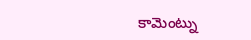కామెంట్ను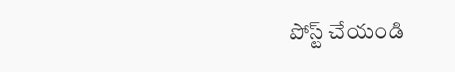పోస్ట్ చేయండి